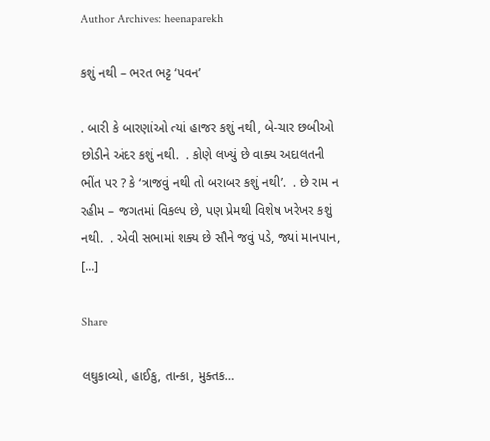Author Archives: heenaparekh

કશું નથી – ભરત ભટ્ટ ‘પવન’

. બારી કે બારણાંઓ ત્યાં હાજર કશું નથી, બે-ચાર છબીઓ છોડીને અંદર કશું નથી.  . કોણે લખ્યું છે વાક્ય અદાલતની ભીંત પર ? કે ‘ત્રાજવું નથી તો બરાબર કશું નથી’.  . છે રામ ન રહીમ – જગતમાં વિકલ્પ છે, પણ પ્રેમથી વિશેષ ખરેખર કશું નથી.  . એવી સભામાં શક્ય છે સૌને જવું પડે, જ્યાં માનપાન, [...]

Share

લઘુકાવ્યો, હાઈકુ, તાન્કા, મુક્તક…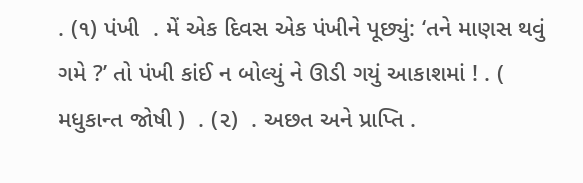. (૧) પંખી  . મેં એક દિવસ એક પંખીને પૂછ્યું: ‘તને માણસ થવું ગમે ?’ તો પંખી કાંઈ ન બોલ્યું ને ઊડી ગયું આકાશમાં ! . ( મધુકાન્ત જોષી )  . (૨)  . અછત અને પ્રાપ્તિ .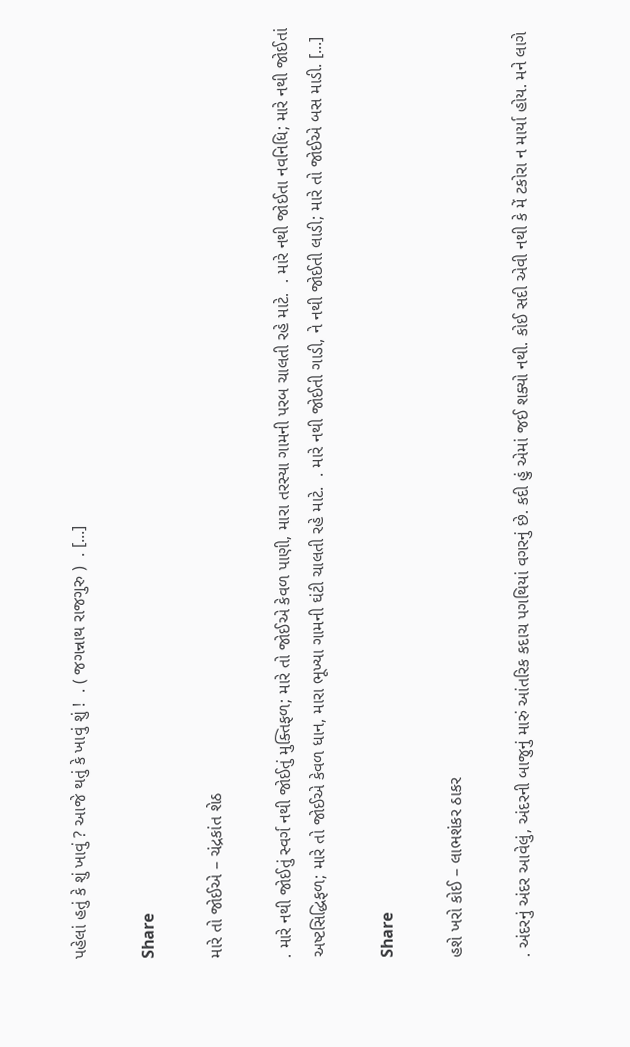પહેલાં હતું કે શું ખાવું ? આજે થતું કે ખાવું શું !  . ( જગન્નાથ રાજગુરુ )  . [...]

Share

મારે તો જોઈએ – ચંદ્રકાંત શેઠ

. મારે નથી જોઈતું સ્વર્ગ નથી જોઈતું મુક્તિફળ; મારે તો જોઈએ કેવળ પાણી, મારા તરસ્યા ગામની પરબ ચાલતી રહે માટે.  . મારે નથી જોઈતા નવનિધિ; મારે નથી જોઈતાં અષ્ટસિદ્ધિફળ; મારે તો જોઈએ કેવળ ધાન, મારા ભૂખ્યા ગામની ઘંટી ચાલતી રહે માટે.  . મારે નથી જોઈતી ગાડી, ને નથી જોઈતી લાડી; મારે તો જોઈએ બસ માડી. [...]

Share

હશે ખરો કોઈ – લાભશંકર ઠાકર

. અંદરનું અંદર આવેલું, અંદરની બાજુનું મારું આંતરિક કદાચ પગથિયાં વગરનું છે. કદી હું એમાં જઈ શક્યો નથી. કોઈ સદી એવી નથી કે મેં ટકોરા ન માર્યા હોય. મને લાગે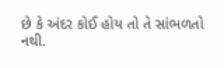છે કે અંદર કોઈ હોય તો તે સાંભળતો નથી.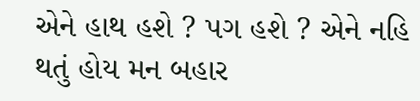એને હાથ હશે ? પગ હશે ? એને નહિ થતું હોય મન બહાર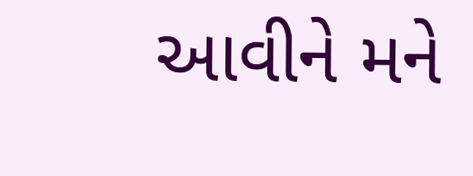આવીને મને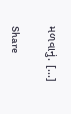મળવાનું. [...]

Share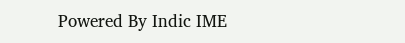Powered By Indic IME